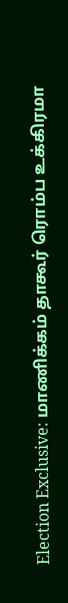Election Exclusive: மாணிக்கம் தாகூர் ரொம்ப உக்கிரமா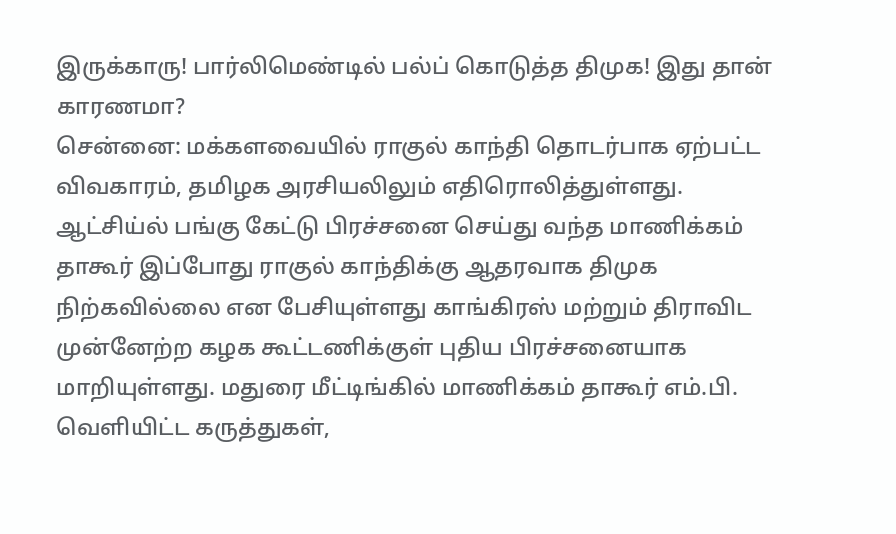இருக்காரு! பார்லிமெண்டில் பல்ப் கொடுத்த திமுக! இது தான் காரணமா?
சென்னை: மக்களவையில் ராகுல் காந்தி தொடர்பாக ஏற்பட்ட விவகாரம், தமிழக அரசியலிலும் எதிரொலித்துள்ளது. ஆட்சிய்ல் பங்கு கேட்டு பிரச்சனை செய்து வந்த மாணிக்கம் தாகூர் இப்போது ராகுல் காந்திக்கு ஆதரவாக திமுக நிற்கவில்லை என பேசியுள்ளது காங்கிரஸ் மற்றும் திராவிட முன்னேற்ற கழக கூட்டணிக்குள் புதிய பிரச்சனையாக மாறியுள்ளது. மதுரை மீட்டிங்கில் மாணிக்கம் தாகூர் எம்.பி. வெளியிட்ட கருத்துகள்,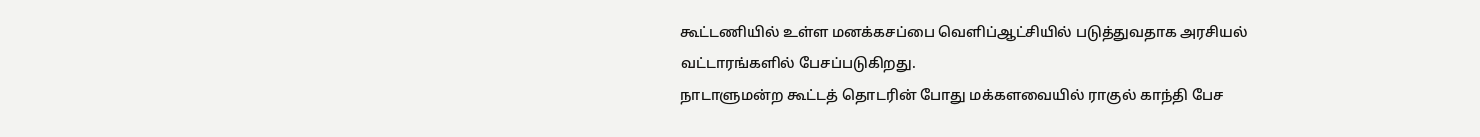கூட்டணியில் உள்ள மனக்கசப்பை வெளிப்ஆட்சியில் படுத்துவதாக அரசியல் வட்டாரங்களில் பேசப்படுகிறது.
நாடாளுமன்ற கூட்டத் தொடரின் போது மக்களவையில் ராகுல் காந்தி பேச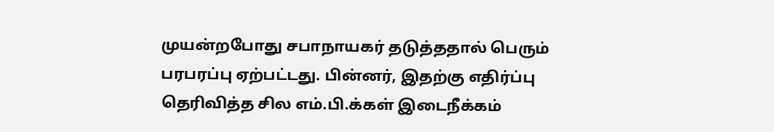முயன்றபோது சபாநாயகர் தடுத்ததால் பெரும் பரபரப்பு ஏற்பட்டது. பின்னர், இதற்கு எதிர்ப்பு தெரிவித்த சில எம்.பி.க்கள் இடைநீக்கம்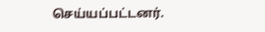செய்யப்பட்டனர்.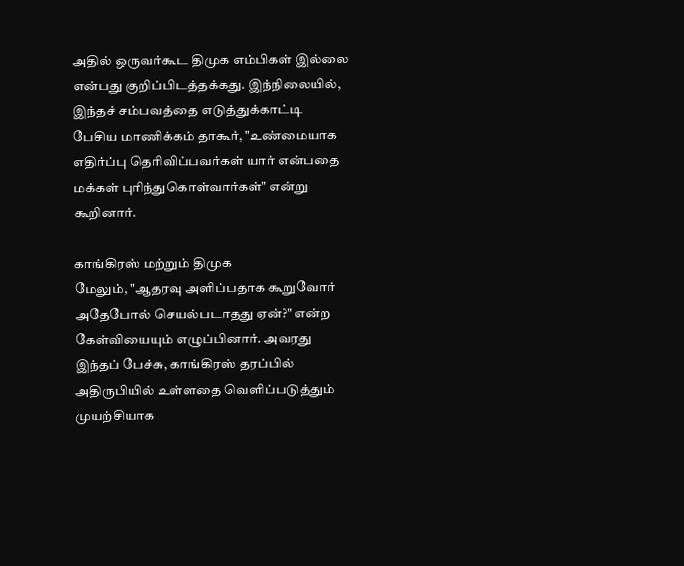அதில் ஒருவர்கூட திமுக எம்பிகள் இல்லை என்பது குறிப்பிடத்தக்கது. இந்நிலையில், இந்தச் சம்பவத்தை எடுத்துக்காட்டி பேசிய மாணிக்கம் தாகூர், "உண்மையாக எதிர்ப்பு தெரிவிப்பவர்கள் யார் என்பதை மக்கள் புரிந்துகொள்வார்கள்" என்று கூறினார்.

காங்கிரஸ் மற்றும் திமுக
மேலும், "ஆதரவு அளிப்பதாக கூறுவோர் அதேபோல் செயல்படாதது ஏன்?" என்ற கேள்வியையும் எழுப்பினார். அவரது இந்தப் பேச்சு, காங்கிரஸ் தரப்பில் அதிருபியில் உள்ளதை வெளிப்படுத்தும் முயற்சியாக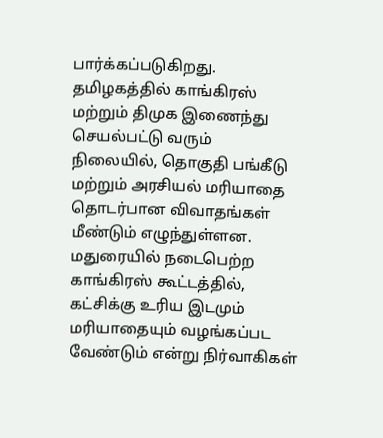பார்க்கப்படுகிறது. தமிழகத்தில் காங்கிரஸ் மற்றும் திமுக இணைந்து செயல்பட்டு வரும் நிலையில், தொகுதி பங்கீடு மற்றும் அரசியல் மரியாதை தொடர்பான விவாதங்கள் மீண்டும் எழுந்துள்ளன. மதுரையில் நடைபெற்ற காங்கிரஸ் கூட்டத்தில், கட்சிக்கு உரிய இடமும் மரியாதையும் வழங்கப்பட வேண்டும் என்று நிர்வாகிகள்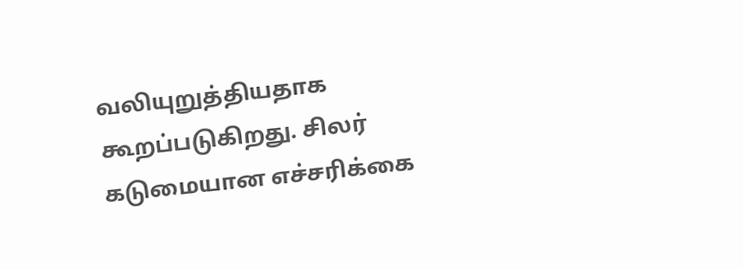வலியுறுத்தியதாக கூறப்படுகிறது. சிலர் கடுமையான எச்சரிக்கை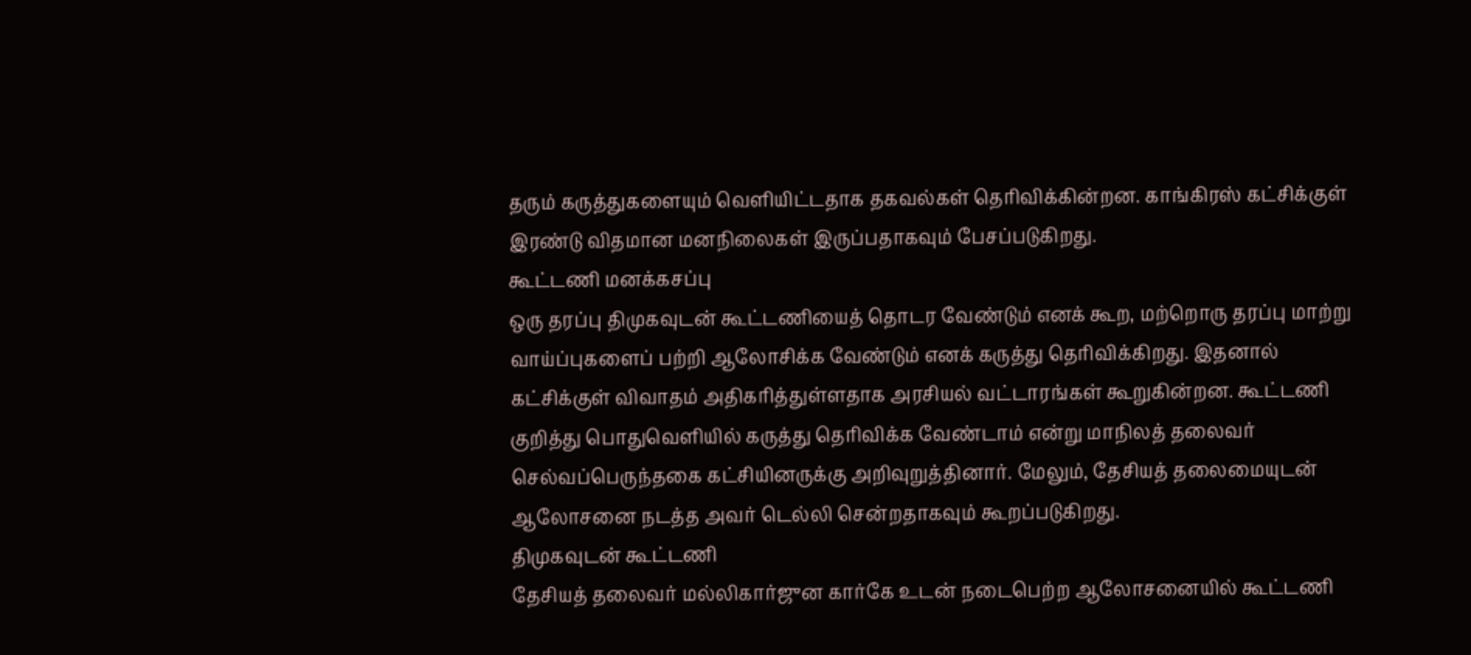தரும் கருத்துகளையும் வெளியிட்டதாக தகவல்கள் தெரிவிக்கின்றன. காங்கிரஸ் கட்சிக்குள் இரண்டு விதமான மனநிலைகள் இருப்பதாகவும் பேசப்படுகிறது.
கூட்டணி மனக்கசப்பு
ஒரு தரப்பு திமுகவுடன் கூட்டணியைத் தொடர வேண்டும் எனக் கூற, மற்றொரு தரப்பு மாற்று வாய்ப்புகளைப் பற்றி ஆலோசிக்க வேண்டும் எனக் கருத்து தெரிவிக்கிறது. இதனால் கட்சிக்குள் விவாதம் அதிகரித்துள்ளதாக அரசியல் வட்டாரங்கள் கூறுகின்றன. கூட்டணி குறித்து பொதுவெளியில் கருத்து தெரிவிக்க வேண்டாம் என்று மாநிலத் தலைவர் செல்வப்பெருந்தகை கட்சியினருக்கு அறிவுறுத்தினார். மேலும், தேசியத் தலைமையுடன் ஆலோசனை நடத்த அவர் டெல்லி சென்றதாகவும் கூறப்படுகிறது.
திமுகவுடன் கூட்டணி
தேசியத் தலைவர் மல்லிகார்ஜுன கார்கே உடன் நடைபெற்ற ஆலோசனையில் கூட்டணி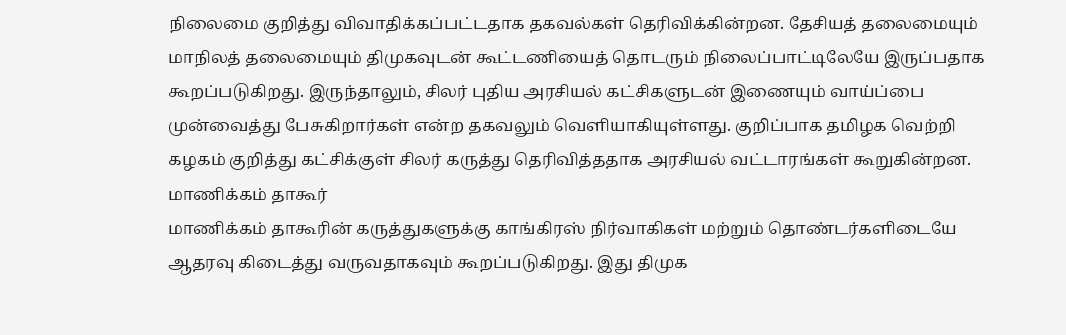நிலைமை குறித்து விவாதிக்கப்பட்டதாக தகவல்கள் தெரிவிக்கின்றன. தேசியத் தலைமையும் மாநிலத் தலைமையும் திமுகவுடன் கூட்டணியைத் தொடரும் நிலைப்பாட்டிலேயே இருப்பதாக கூறப்படுகிறது. இருந்தாலும், சிலர் புதிய அரசியல் கட்சிகளுடன் இணையும் வாய்ப்பை முன்வைத்து பேசுகிறார்கள் என்ற தகவலும் வெளியாகியுள்ளது. குறிப்பாக தமிழக வெற்றி கழகம் குறித்து கட்சிக்குள் சிலர் கருத்து தெரிவித்ததாக அரசியல் வட்டாரங்கள் கூறுகின்றன.
மாணிக்கம் தாகூர்
மாணிக்கம் தாகூரின் கருத்துகளுக்கு காங்கிரஸ் நிர்வாகிகள் மற்றும் தொண்டர்களிடையே ஆதரவு கிடைத்து வருவதாகவும் கூறப்படுகிறது. இது திமுக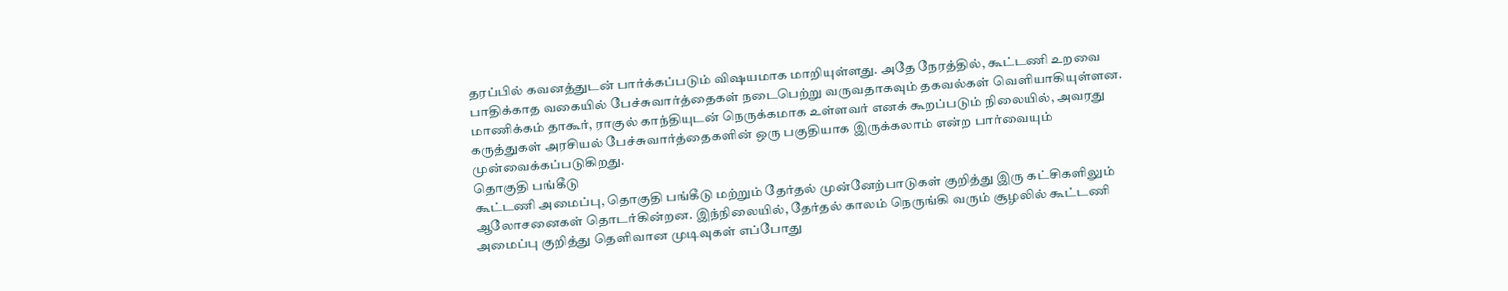தரப்பில் கவனத்துடன் பார்க்கப்படும் விஷயமாக மாறியுள்ளது. அதே நேரத்தில், கூட்டணி உறவை பாதிக்காத வகையில் பேச்சுவார்த்தைகள் நடைபெற்று வருவதாகவும் தகவல்கள் வெளியாகியுள்ளன. மாணிக்கம் தாகூர், ராகுல் காந்தியுடன் நெருக்கமாக உள்ளவர் எனக் கூறப்படும் நிலையில், அவரது கருத்துகள் அரசியல் பேச்சுவார்த்தைகளின் ஒரு பகுதியாக இருக்கலாம் என்ற பார்வையும் முன்வைக்கப்படுகிறது.
தொகுதி பங்கீடு
கூட்டணி அமைப்பு, தொகுதி பங்கீடு மற்றும் தேர்தல் முன்னேற்பாடுகள் குறித்து இரு கட்சிகளிலும் ஆலோசனைகள் தொடர்கின்றன. இந்நிலையில், தேர்தல் காலம் நெருங்கி வரும் சூழலில் கூட்டணி அமைப்பு குறித்து தெளிவான முடிவுகள் எப்போது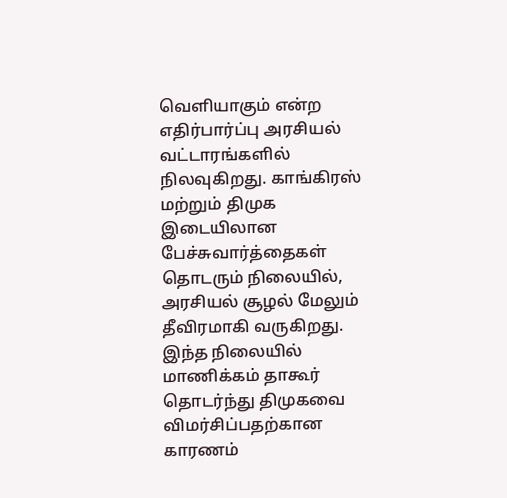வெளியாகும் என்ற எதிர்பார்ப்பு அரசியல் வட்டாரங்களில் நிலவுகிறது. காங்கிரஸ் மற்றும் திமுக இடையிலான பேச்சுவார்த்தைகள் தொடரும் நிலையில், அரசியல் சூழல் மேலும் தீவிரமாகி வருகிறது. இந்த நிலையில் மாணிக்கம் தாகூர் தொடர்ந்து திமுகவை விமர்சிப்பதற்கான காரணம்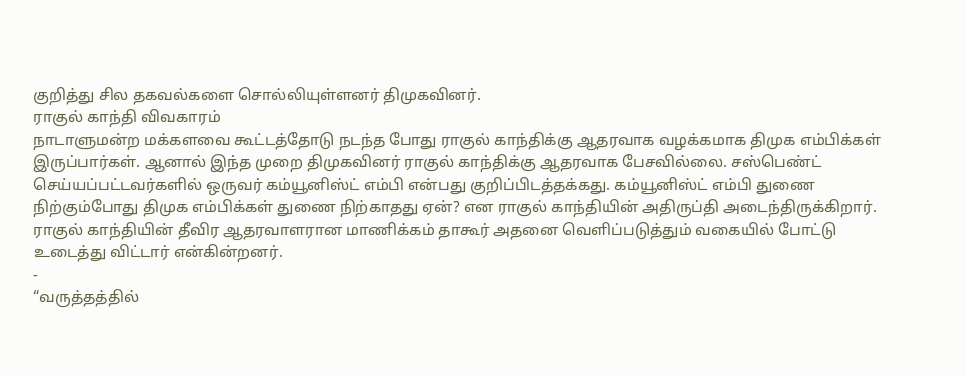குறித்து சில தகவல்களை சொல்லியுள்ளனர் திமுகவினர்.
ராகுல் காந்தி விவகாரம்
நாடாளுமன்ற மக்களவை கூட்டத்தோடு நடந்த போது ராகுல் காந்திக்கு ஆதரவாக வழக்கமாக திமுக எம்பிக்கள் இருப்பார்கள். ஆனால் இந்த முறை திமுகவினர் ராகுல் காந்திக்கு ஆதரவாக பேசவில்லை. சஸ்பெண்ட் செய்யப்பட்டவர்களில் ஒருவர் கம்யூனிஸ்ட் எம்பி என்பது குறிப்பிடத்தக்கது. கம்யூனிஸ்ட் எம்பி துணை நிற்கும்போது திமுக எம்பிக்கள் துணை நிற்காதது ஏன்? என ராகுல் காந்தியின் அதிருப்தி அடைந்திருக்கிறார். ராகுல் காந்தியின் தீவிர ஆதரவாளரான மாணிக்கம் தாகூர் அதனை வெளிப்படுத்தும் வகையில் போட்டு உடைத்து விட்டார் என்கின்றனர்.
-
“வருத்தத்தில்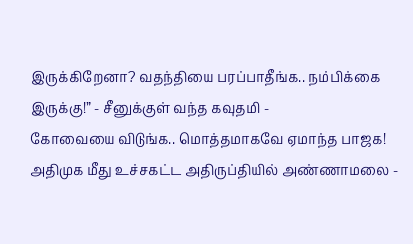இருக்கிறேனா? வதந்தியை பரப்பாதீங்க.. நம்பிக்கை இருக்கு!” - சீனுக்குள் வந்த கவுதமி -
கோவையை விடுங்க.. மொத்தமாகவே ஏமாந்த பாஜக! அதிமுக மீது உச்சகட்ட அதிருப்தியில் அண்ணாமலை -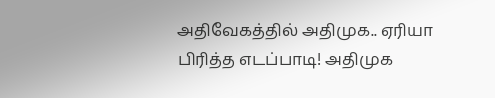அதிவேகத்தில் அதிமுக.. ஏரியா பிரித்த எடப்பாடி! அதிமுக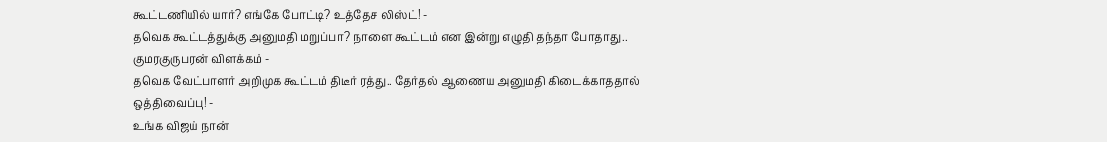கூட்டணியில் யார்? எங்கே போட்டி? உத்தேச லிஸ்ட்! -
தவெக கூட்டத்துக்கு அனுமதி மறுப்பா? நாளை கூட்டம் என இன்று எழுதி தந்தா போதாது.. குமரகுருபரன் விளக்கம் -
தவெக வேட்பாளர் அறிமுக கூட்டம் திடீர் ரத்து.. தேர்தல் ஆணைய அனுமதி கிடைக்காததால் ஒத்திவைப்பு! -
உங்க விஜய் நான்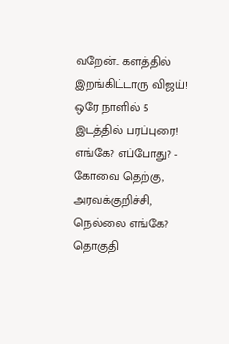வறேன்.. களத்தில் இறங்கிட்டாரு விஜய்! ஒரே நாளில் 5 இடத்தில் பரப்புரை! எங்கே? எப்போது? -
கோவை தெற்கு, அரவக்குறிச்சி, நெல்லை எங்கே? தொகுதி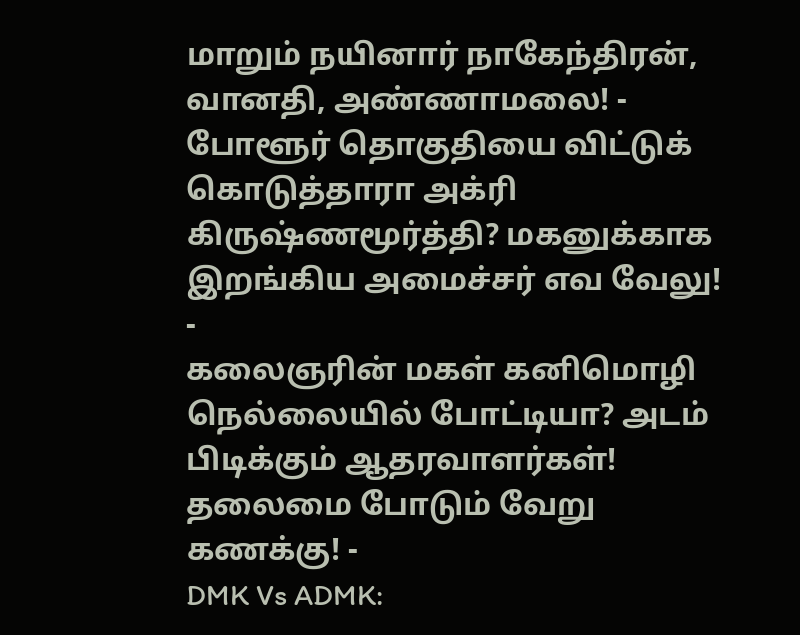மாறும் நயினார் நாகேந்திரன், வானதி, அண்ணாமலை! -
போளூர் தொகுதியை விட்டுக் கொடுத்தாரா அக்ரி கிருஷ்ணமூர்த்தி? மகனுக்காக இறங்கிய அமைச்சர் எவ வேலு! -
கலைஞரின் மகள் கனிமொழி நெல்லையில் போட்டியா? அடம் பிடிக்கும் ஆதரவாளர்கள்! தலைமை போடும் வேறு கணக்கு! -
DMK Vs ADMK: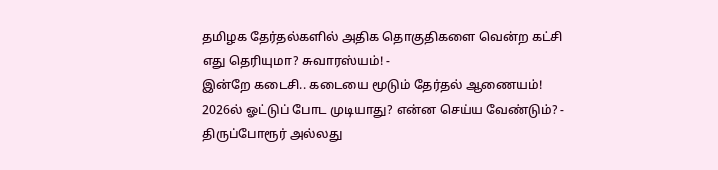தமிழக தேர்தல்களில் அதிக தொகுதிகளை வென்ற கட்சி எது தெரியுமா? சுவாரஸ்யம்! -
இன்றே கடைசி.. கடையை மூடும் தேர்தல் ஆணையம்! 2026ல் ஓட்டுப் போட முடியாது? என்ன செய்ய வேண்டும்? -
திருப்போரூர் அல்லது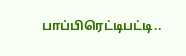பாப்பிரெட்டிபட்டி..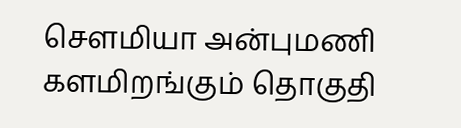செளமியா அன்புமணி களமிறங்கும் தொகுதி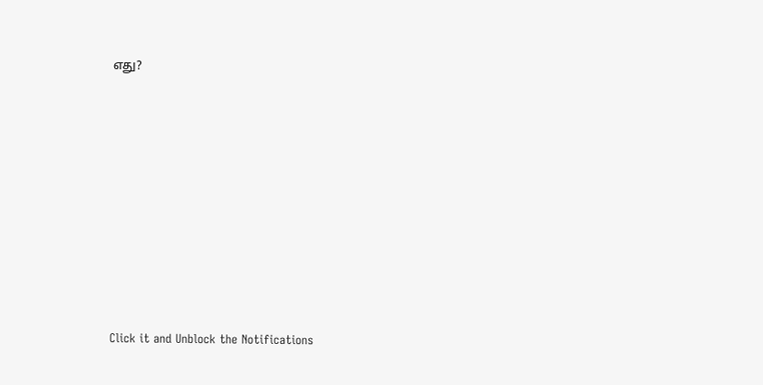எது?












Click it and Unblock the Notifications